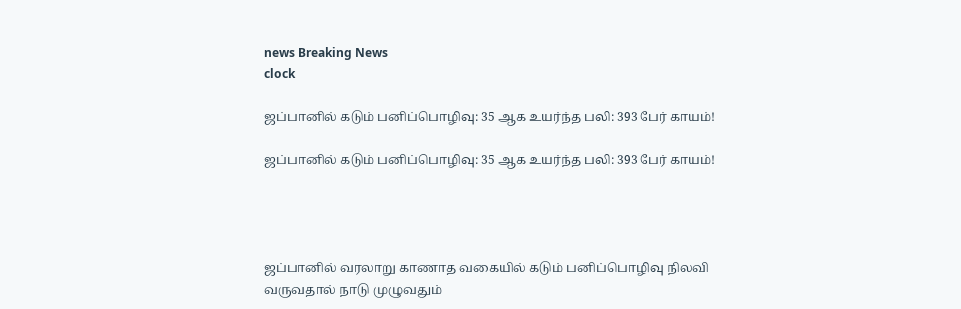news Breaking News
clock

ஜப்பானில் கடும் பனிப்பொழிவு: 35 ஆக உயர்ந்த பலி: 393 பேர் காயம்!

ஜப்பானில் கடும் பனிப்பொழிவு: 35 ஆக உயர்ந்த பலி: 393 பேர் காயம்!




ஜப்பானில் வரலாறு காணாத வகையில் கடும் பனிப்பொழிவு நிலவி வருவதால் நாடு முழுவதும்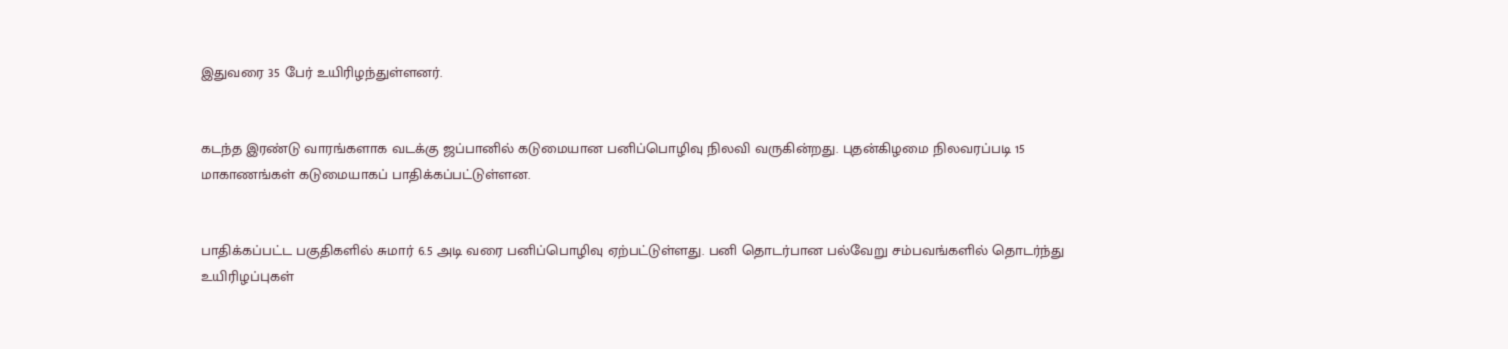இதுவரை 35 பேர் உயிரிழந்துள்ளனர்.


கடந்த இரண்டு வாரங்களாக வடக்கு ஜப்பானில் கடுமையான பனிப்பொழிவு நிலவி வருகின்றது. புதன்கிழமை நிலவரப்படி 15 மாகாணங்கள் கடுமையாகப் பாதிக்கப்பட்டுள்ளன.


பாதிக்கப்பட்ட பகுதிகளில் சுமார் 6.5 அடி வரை பனிப்பொழிவு ஏற்பட்டுள்ளது. பனி தொடர்பான பல்வேறு சம்பவங்களில் தொடர்ந்து உயிரிழப்புகள்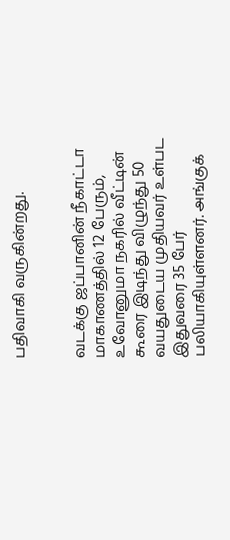பதிவாகி வருகின்றது.


வடக்கு ஜப்பானின் நீகாட்டா மாகாணத்தில் 12 பேரும், உவோனுமா நகரில் வீட்டின் கூரை இடிந்து விழுந்து 50 வயதுடைய முதியவர் உள்பட இதுவரை 35 பேர் பலியாகியுள்ளனர். அங்குக்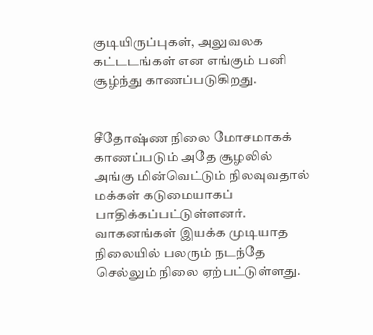குடியிருப்புகள், அலுவலக கட்டடங்கள் என எங்கும் பனி சூழ்ந்து காணப்படுகிறது.


சீதோஷ்ண நிலை மோசமாகக் காணப்படும் அதே சூழலில் அங்கு மின்வெட்டும் நிலவுவதால் மக்கள் கடுமையாகப் பாதிக்கப்பட்டுள்ளனர். வாகனங்கள் இயக்க முடியாத நிலையில் பலரும் நடந்தே செல்லும் நிலை ஏற்பட்டுள்ளது.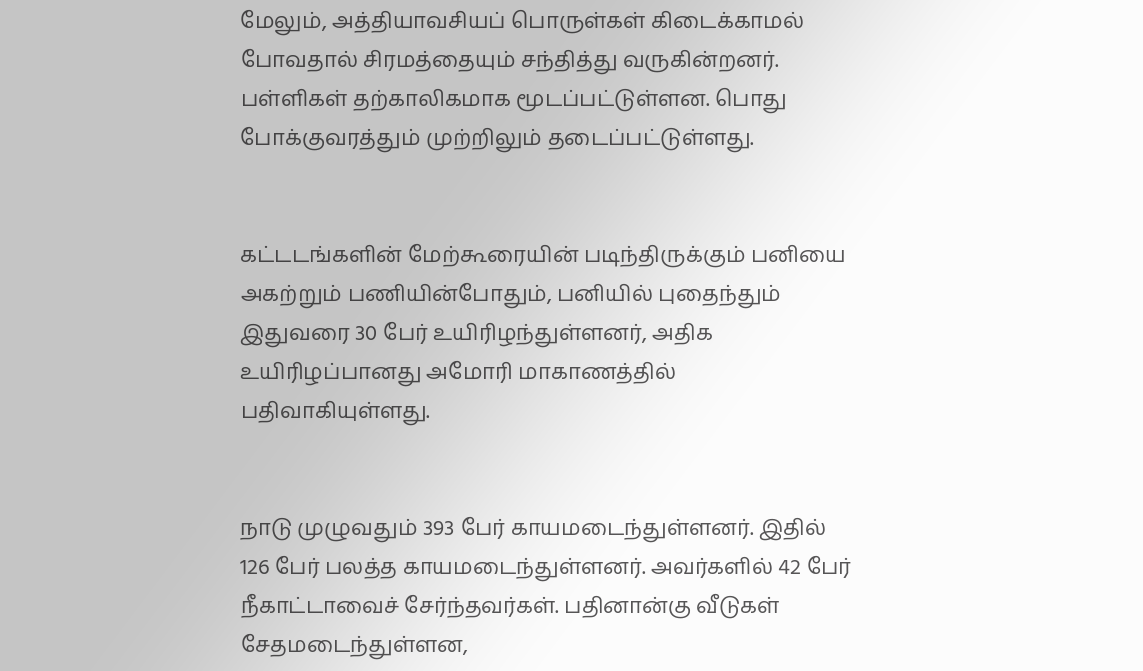மேலும், அத்தியாவசியப் பொருள்கள் கிடைக்காமல் போவதால் சிரமத்தையும் சந்தித்து வருகின்றனர். பள்ளிகள் தற்காலிகமாக மூடப்பட்டுள்ளன. பொது போக்குவரத்தும் முற்றிலும் தடைப்பட்டுள்ளது.


கட்டடங்களின் மேற்கூரையின் படிந்திருக்கும் பனியை அகற்றும் பணியின்போதும், பனியில் புதைந்தும் இதுவரை 30 பேர் உயிரிழந்துள்ளனர், அதிக உயிரிழப்பானது அமோரி மாகாணத்தில் பதிவாகியுள்ளது.


நாடு முழுவதும் 393 பேர் காயமடைந்துள்ளனர். இதில் 126 பேர் பலத்த காயமடைந்துள்ளனர். அவர்களில் 42 பேர் நீகாட்டாவைச் சேர்ந்தவர்கள். பதினான்கு வீடுகள் சேதமடைந்துள்ளன,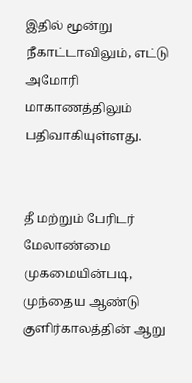இதில் மூன்று நீகாட்டாவிலும், எட்டு அமோரி மாகாணத்திலும் பதிவாகியுள்ளது.


தீ மற்றும் பேரிடர் மேலாண்மை முகமையின்படி, முந்தைய ஆண்டு குளிர்காலத்தின் ஆறு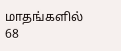மாதங்களில் 68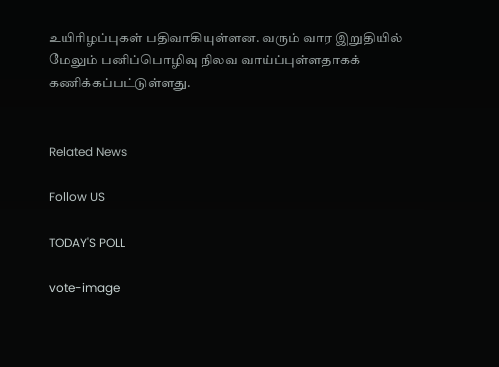உயிரிழப்புகள் பதிவாகியுள்ளன. வரும் வார இறுதியில் மேலும் பனிப்பொழிவு நிலவ வாய்ப்புள்ளதாகக் கணிக்கப்பட்டுள்ளது.


Related News

Follow US

TODAY'S POLL

vote-image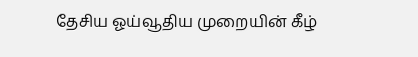தேசிய ஓய்வூதிய முறையின் கீழ்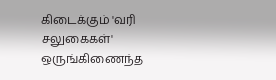கிடைக்கும் 'வரி சலுகைகள்' ஒருங்கிணைந்த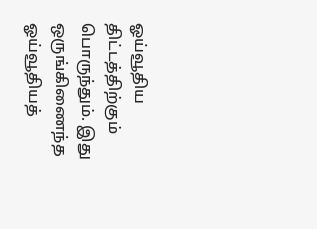ஓய்வூதிய திட்டத்திற்கும் பொருந்தும். இது ஒருங்கிணைந்த ஓய்வூதியத்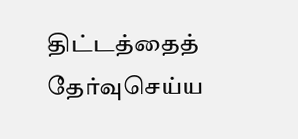திட்டத்தைத் தேர்வுசெய்ய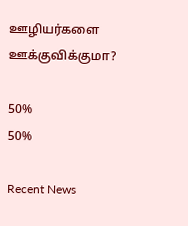ஊழியர்களை ஊக்குவிக்குமா?

50%
50%

Recent News